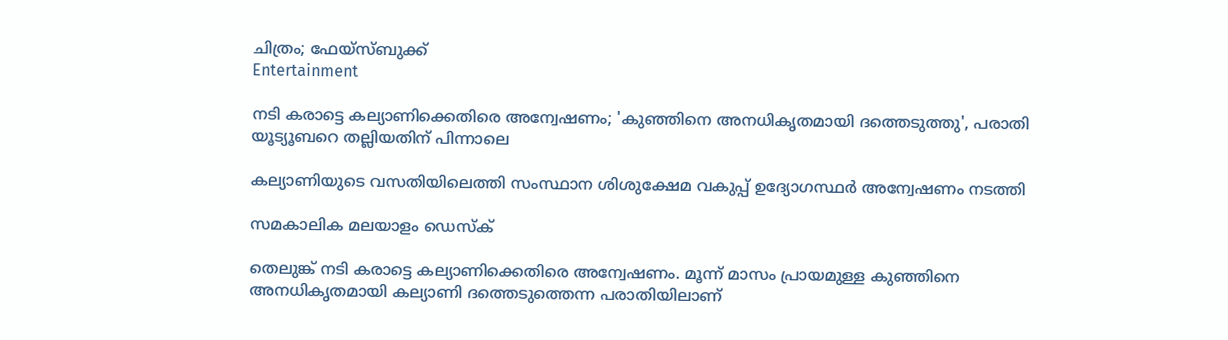ചിത്രം; ഫേയ്സ്ബുക്ക്
Entertainment

നടി കരാട്ടെ കല്യാണിക്കെതിരെ അന്വേഷണം; 'കുഞ്ഞിനെ അനധികൃതമായി ദത്തെടുത്തു', പരാതി യൂട്യൂബറെ തല്ലിയതിന് പിന്നാലെ

കല്യാണിയുടെ വസതിയിലെത്തി സംസ്ഥാന ശിശുക്ഷേമ വകുപ്പ് ഉദ്യോഗസ്ഥര്‍ അന്വേഷണം നടത്തി

സമകാലിക മലയാളം ഡെസ്ക്

തെലുങ്ക് നടി കരാട്ടെ കല്യാണിക്കെതിരെ അന്വേഷണം. മൂന്ന് മാസം പ്രായമുള്ള കുഞ്ഞിനെ അനധികൃതമായി കല്യാണി ദത്തെടുത്തെന്ന പരാതിയിലാണ്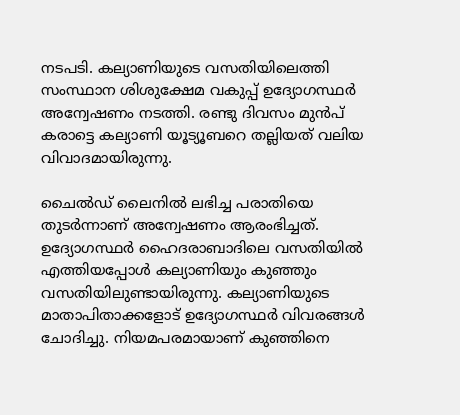നടപടി. കല്യാണിയുടെ വസതിയിലെത്തി സംസ്ഥാന ശിശുക്ഷേമ വകുപ്പ് ഉദ്യോഗസ്ഥര്‍ അന്വേഷണം നടത്തി. രണ്ടു ദിവസം മുൻപ് കരാട്ടെ കല്യാണി യൂട്യൂബറെ തല്ലിയത് വലിയ വിവാദമായിരുന്നു.

ചൈല്‍ഡ് ലൈനില്‍ ലഭിച്ച പരാതിയെ തുടര്‍ന്നാണ് അന്വേഷണം ആരംഭിച്ചത്. ഉദ്യോഗസ്ഥർ ഹൈദരാബാദിലെ വസതിയിൽ എത്തിയപ്പോൾ കല്യാണിയും കുഞ്ഞും വസതിയിലുണ്ടായിരുന്നു. കല്യാണിയുടെ മാതാപിതാക്കളോട് ഉദ്യോഗസ്ഥര്‍ വിവരങ്ങള്‍ ചോദിച്ചു. നിയമപരമായാണ് കുഞ്ഞിനെ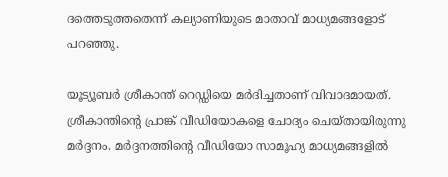ദത്തെടുത്തതെന്ന് കല്യാണിയുടെ മാതാവ് മാധ്യമങ്ങളോട് പറഞ്ഞു.

യൂട്യൂബര്‍ ശ്രീകാന്ത് റെഡ്ഡിയെ മർദിച്ചതാണ് വിവാദമായത്. ശ്രീകാന്തിന്റെ പ്രാങ്ക് വീഡിയോകളെ ചോദ്യം ചെയ്തായിരുന്നു മര്‍ദ്ദനം. മര്‍ദ്ദനത്തിന്റെ വീഡിയോ സാമൂഹ്യ മാധ്യമങ്ങളില്‍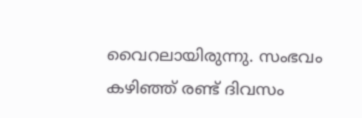വൈറലായിരുന്നു. സംഭവം കഴിഞ്ഞ് രണ്ട് ദിവസം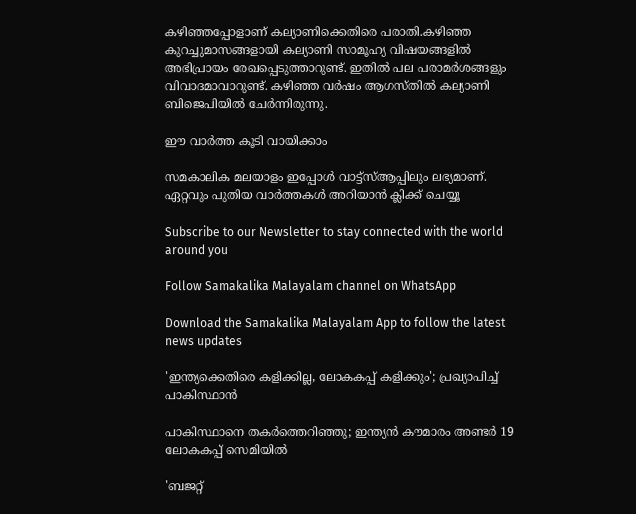കഴിഞ്ഞപ്പോളാണ് കല്യാണിക്കെതിരെ പരാതി.കഴിഞ്ഞ കുറച്ചുമാസങ്ങളായി കല്യാണി സാമൂഹ്യ വിഷയങ്ങളില്‍ അഭിപ്രായം രേഖപ്പെടുത്താറുണ്ട്. ഇതില്‍ പല പരാമര്‍ശങ്ങളും വിവാദമാവാറുണ്ട്. കഴിഞ്ഞ വര്‍ഷം ആഗസ്തില്‍ കല്യാണി ബിജെപിയില്‍ ചേര്‍ന്നിരുന്നു.

ഈ വാര്‍ത്ത കൂടി വായിക്കാം

സമകാലിക മലയാളം ഇപ്പോള്‍ വാട്ട്‌സ്ആപ്പിലും ലഭ്യമാണ്. ഏറ്റവും പുതിയ വാര്‍ത്തകള്‍ അറിയാന്‍ ക്ലിക്ക് ചെയ്യൂ

Subscribe to our Newsletter to stay connected with the world around you

Follow Samakalika Malayalam channel on WhatsApp

Download the Samakalika Malayalam App to follow the latest news updates

'ഇന്ത്യക്കെതിരെ കളിക്കില്ല, ലോകകപ്പ് കളിക്കും'; പ്രഖ്യാപിച്ച് പാകിസ്ഥാന്‍

പാകിസ്ഥാനെ തകര്‍ത്തെറിഞ്ഞു; ഇന്ത്യന്‍ കൗമാരം അണ്ടര്‍ 19 ലോകകപ്പ് സെമിയില്‍

'ബജറ്റ്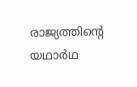രാജ്യത്തിന്റെ യഥാര്‍ഥ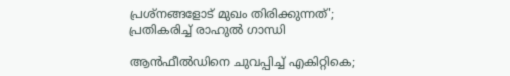പ്രശ്‌നങ്ങളോട് മുഖം തിരിക്കുന്നത്'; പ്രതികരിച്ച് രാഹുല്‍ ഗാന്ധി

ആൻഫീൽഡിനെ ചുവപ്പിച്ച് എകിറ്റികെ;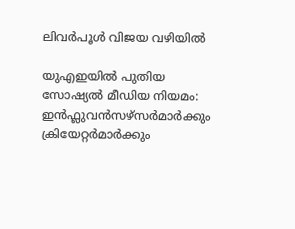ലിവർപൂൾ വിജയ വഴിയിൽ

യുഎഇയിൽ പുതിയ സോഷ്യൽ മീഡിയ നിയമം: ഇൻഫ്ലുവൻസഴ്സർമാർക്കും ക്രിയേറ്റർമാർക്കും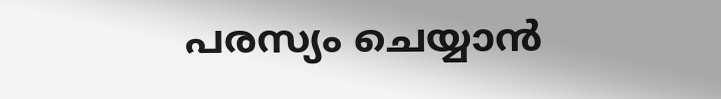പരസ്യം ചെയ്യാൻ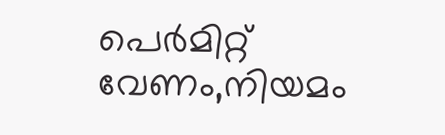പെർമിറ്റ് വേണം,നിയമം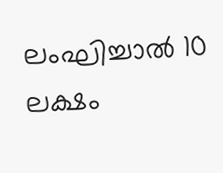ലംഘിച്ചാൽ 10 ലക്ഷം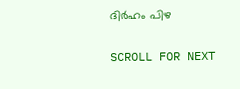ദിർഹം പിഴ

SCROLL FOR NEXT